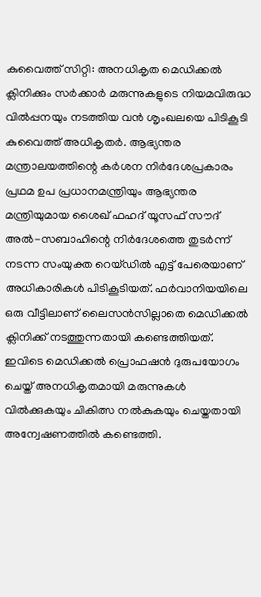കുവൈത്ത് സിറ്റി: അനധികൃത മെഡിക്കൽ ക്ലിനിക്കും സർക്കാർ മരുന്നുകളുടെ നിയമവിരുദ്ധ വിൽപ്പനയും നടത്തിയ വൻ ശൃംഖലയെ പിടികൂടി കുവൈത്ത് അധികൃതർ. ആഭ്യന്തര മന്ത്രാലയത്തിന്റെ കർശന നിർദേശപ്രകാരം പ്രഥമ ഉപ പ്രധാനമന്ത്രിയും ആഭ്യന്തര മന്ത്രിയുമായ ശൈഖ് ഫഹദ് യൂസഫ് സൗദ് അൽ-സബാഹിന്റെ നിർദേശത്തെ തുടർന്ന് നടന്ന സംയുക്ത റെയ്ഡിൽ എട്ട് പേരെയാണ് അധികാരികൾ പിടികൂടിയത്. ഫർവാനിയയിലെ ഒരു വീട്ടിലാണ് ലൈസൻസില്ലാതെ മെഡിക്കൽ ക്ലിനിക്ക് നടത്തുന്നതായി കണ്ടെത്തിയത്.
ഇവിടെ മെഡിക്കൽ പ്രൊഫഷൻ ദുരുപയോഗം ചെയ്ത് അനധികൃതമായി മരുന്നുകൾ വിൽക്കുകയും ചികിത്സ നൽകുകയും ചെയ്തതായി അന്വേഷണത്തിൽ കണ്ടെത്തി.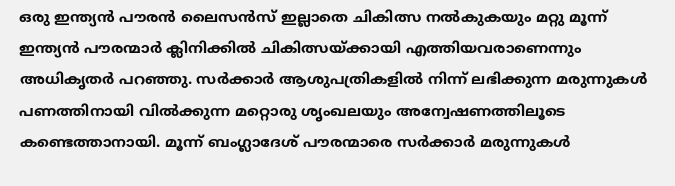ഒരു ഇന്ത്യൻ പൗരൻ ലൈസൻസ് ഇല്ലാതെ ചികിത്സ നൽകുകയും മറ്റു മൂന്ന് ഇന്ത്യൻ പൗരന്മാർ ക്ലിനിക്കിൽ ചികിത്സയ്ക്കായി എത്തിയവരാണെന്നും അധികൃതർ പറഞ്ഞു. സർക്കാർ ആശുപത്രികളിൽ നിന്ന് ലഭിക്കുന്ന മരുന്നുകൾ പണത്തിനായി വിൽക്കുന്ന മറ്റൊരു ശൃംഖലയും അന്വേഷണത്തിലൂടെ കണ്ടെത്താനായി. മൂന്ന് ബംഗ്ലാദേശ് പൗരന്മാരെ സർക്കാർ മരുന്നുകൾ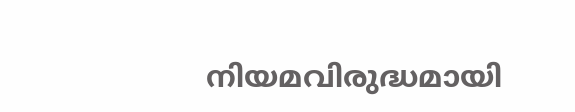നിയമവിരുദ്ധമായി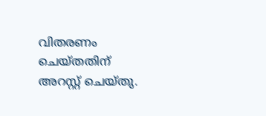വിതരണം ചെയ്തതിന് അറസ്റ്റ് ചെയ്തു.